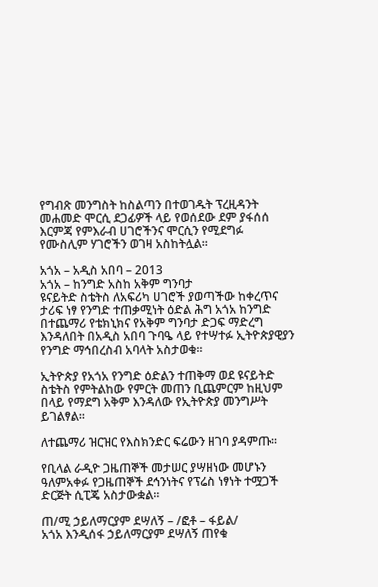የግብጽ መንግስት ከስልጣን በተወገዱት ፕረዚዳንት መሐመድ ሞርሲ ደጋፊዎች ላይ የወሰደው ደም ያፋሰሰ እርምጃ የምእራብ ሀገሮችንና ሞርሲን የሚደግፉ የሙስሊም ሃገሮችን ወገዛ አስከትሏል።

አጎአ – አዲስ አበባ – 2013
አጎአ – ከንግድ አስከ አቅም ግንባታ
ዩናይትድ ስቴትስ ለአፍሪካ ሀገሮች ያወጣችው ከቀረጥና ታሪፍ ነፃ የንግድ ተጠቃሚነት ዕድል ሕግ አጎአ ከንግድ በተጨማሪ የቴክኒክና የአቅም ግንባታ ድጋፍ ማድረግ እንዳለበት በአዲስ አበባ ጉባዔ ላይ የተሣተፉ ኢትዮጵያዊያን የንግድ ማኅበረስብ አባላት አስታወቁ።

ኢትዮጵያ የአጎአ የንግድ ዕድልን ተጠቅማ ወደ ዩናይትድ ስቴትስ የምትልከው የምርት መጠን ቢጨምርም ከዚህም በላይ የማደግ አቅም እንዳለው የኢትዮጵያ መንግሥት ይገልፃል።

ለተጨማሪ ዝርዝር የእስክንድር ፍሬውን ዘገባ ያዳምጡ፡፡

የቢላል ራዲዮ ጋዜጠኞች መታሠር ያሣዘነው መሆኑን ዓለምአቀፉ የጋዜጠኞች ደኅንነትና የፕሬስ ነፃነት ተሟጋች ድርጅት ሲፒጄ አስታውቋል፡፡

ጠ/ሚ ኃይለማርያም ደሣለኝ – /ፎቶ – ፋይል/
አጎአ እንዲሰፋ ኃይለማርያም ደሣለኝ ጠየቁ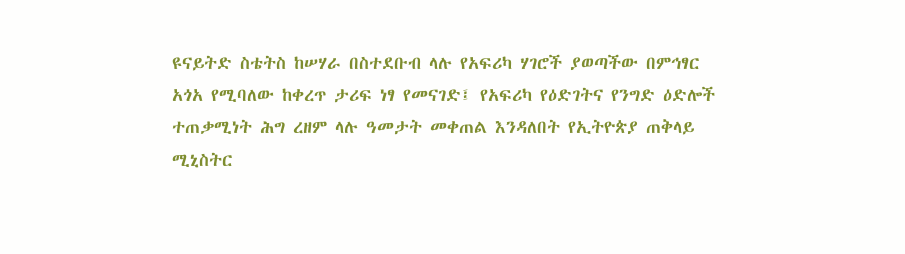ዩናይትድ ስቴትስ ከሠሃራ በስተደቡብ ላሉ የአፍሪካ ሃገሮች ያወጣችው በምኅፃር አጎአ የሚባለው ከቀረጥ ታሪፍ ነፃ የመናገድ፤ የአፍሪካ የዕድገትና የንግድ ዕድሎች ተጠቃሚነት ሕግ ረዘም ላሉ ዓመታት መቀጠል እንዳለበት የኢትዮጵያ ጠቅላይ ሚኒስትር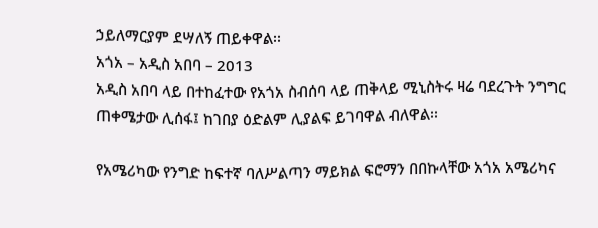ኃይለማርያም ደሣለኝ ጠይቀዋል፡፡
አጎአ – አዲስ አበባ – 2013
አዲስ አበባ ላይ በተከፈተው የአጎአ ስብሰባ ላይ ጠቅላይ ሚኒስትሩ ዛሬ ባደረጉት ንግግር ጠቀሜታው ሊሰፋ፤ ከገበያ ዕድልም ሊያልፍ ይገባዋል ብለዋል፡፡

የአሜሪካው የንግድ ከፍተኛ ባለሥልጣን ማይክል ፍሮማን በበኩላቸው አጎአ አሜሪካና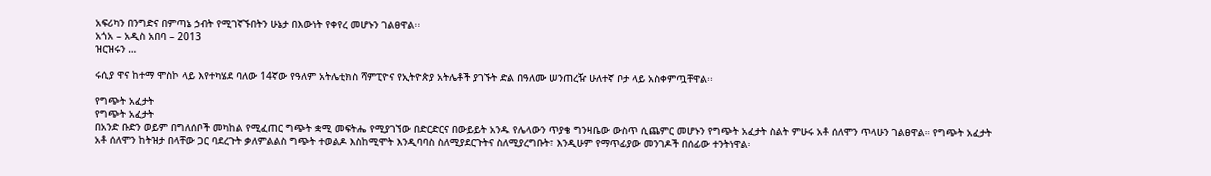አፍሪካን በንግድና በምጣኔ ኃብት የሚገኛኙበትን ሁኔታ በእውነት የቀየረ መሆኑን ገልፀዋል፡፡
አጎአ – አዲስ አበባ – 2013
ዝርዝሩን …

ሩሲያ ዋና ከተማ ሞስኮ ላይ እየተካሄደ ባለው 14ኛው የዓለም አትሌቲክስ ሻምፒዮና የኢትዮጵያ አትሌቶች ያገኙት ድል በዓለሙ ሠንጠረዥ ሁለተኛ ቦታ ላይ አስቀምጧቸዋል፡፡

የግጭት አፈታት
የግጭት አፈታት
በአንድ ቡድን ወይም በግለሰቦች መካከል የሚፈጠር ግጭት ቋሚ መፍትሔ የሚያገኘው በድርድርና በውይይት አንዱ የሌላውን ጥያቄ ግንዛቤው ውስጥ ሲጨምር መሆኑን የግጭት አፈታት ስልት ምሁሩ አቶ ሰለሞን ጥላሁን ገልፀዋል። የግጭት አፈታት  አቶ ሰለሞን ከትዝታ በላቸው ጋር ባደረጉት ቃለምልልስ ግጭት ተወልዶ እስከሚሞት እንዲባባስ ስለሚያደርጉትና ስለሚያረግቡት፣ እንዲሁም የማጥፊያው መንገዶች በሰፊው ተንትነዋል፡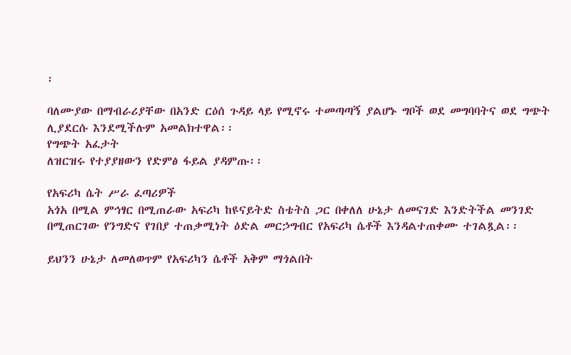፡

ባለሙያው በማብራሪያቸው በአንድ ርዕሰ ጉዳይ ላይ የሚኖሩ ተመጣጣኝ ያልሆኑ ግቦች ወደ መግባባትና ወደ ግጭት ሊያደርሱ እንደሚችሉም አመልክተዋል፡፡
የግጭት አፈታት
ለዝርዝሩ የተያያዘውን የድምፅ ፋይል ያዳምጡ፡፡

የአፍሪካ ሴት ሥራ ፈጣሪዎች
አጎአ በሚል ምኅፃር በሚጠራው አፍሪካ ከዩናይትድ ስቴትስ ጋር በቀለለ ሁኔታ ለመናገድ እንድትችል መንገድ በሚጠርገው የንግድና የገበያ ተጠቃሚነት ዕድል መርኃግብር የአፍሪካ ሴቶች እንዳልተጠቀሙ ተገልጿል፡፡

ይህንን ሁኔታ ለመለወጥም የአፍሪካን ሴቶች አቅም ማጎልበት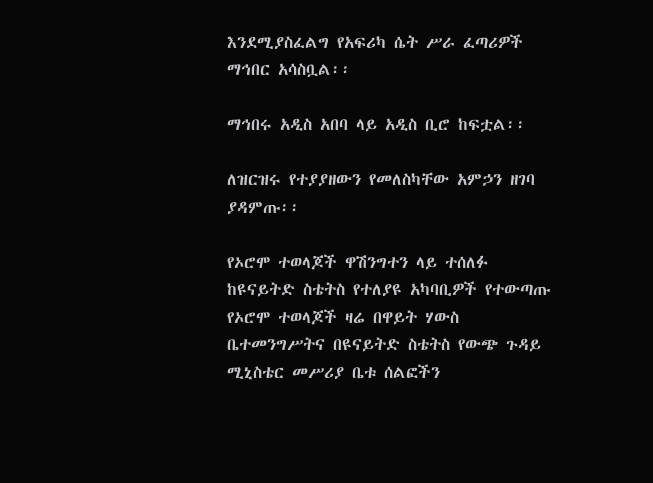እንደሚያስፈልግ የአፍሪካ ሴት ሥራ ፈጣሪዎች ማኅበር አሳስቧል፡፡

ማኅበሩ አዲስ አበባ ላይ አዲስ ቢሮ ከፍቷል፡፡

ለዝርዝሩ የተያያዘውን የመለስካቸው አምኃን ዘገባ ያዳምጡ፡፡

የኦሮሞ ተወላጆች ዋሽንግተን ላይ ተሰለፉ
ከዩናይትድ ስቴትስ የተለያዩ አካባቢዎች የተውጣጡ የኦሮሞ ተወላጆች ዛሬ በዋይት ሃውስ ቤተመንግሥትና በዩናይትድ ስቴትስ የውጭ ጉዳይ ሚኒስቴር መሥሪያ ቤቱ ሰልፎችን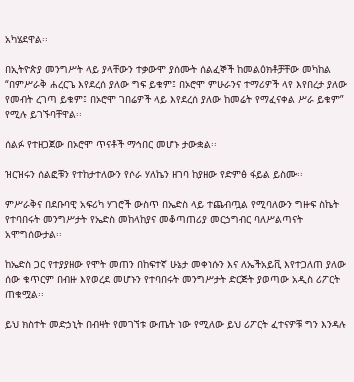አካሄደዋል፡፡

በኢትዮጵያ መንግሥት ላይ ያላቸውን ተቃውሞ ያሰሙት ሰልፈኞች ከመልዕክቶቻቸው መካከል “በምሥራቅ ሐረርጌ እየደረሰ ያለው ግፍ ይቁም፤ በኦሮሞ ምሁራንና ተማሪዎች ላየ እየበረታ ያለው የመብት ረገጣ ይቁም፤ በኦሮሞ ገበሬዎች ላይ እየደረሰ ያለው ከመሬት የማፈናቀል ሥራ ይቁም” የሚሉ ይገኙባቸዋል፡፡

ሰልፉ የተዘጋጀው በኦሮሞ ጥናቶች ማኅበር መሆኑ ታውቋል፡፡

ዝርዝሩን ሰልፎቹን የተከታተለውን የሶራ ሃለኬን ዘገባ ከያዘው የድምፅ ፋይል ይስሙ፡፡

ምሥራቅና በደቡባዊ አፍሪካ ሃገሮች ውስጥ በኤድስ ላይ ተጨብጧል የሚባለውን ግዙፍ ስኬት የተባበሩት መንግሥታት የኤድስ መከላከያና መቆጣጠሪያ መርኃግብር ባለሥልጣናት አሞግሰውታል፡፡

ከኤድስ ጋር የተያያዘው የሞት መጠን በከፍተኛ ሁኔታ መቀነሱን እና ለኤችአይቪ እየተጋለጠ ያለው ሰው ቁጥርም በብዙ እየወረደ መሆኑን የተባበሩት መንግሥታት ድርጅት ያወጣው አዲስ ሪፖርት ጠቁሟል፡፡

ይህ ክስተት መድኃኒት በብዛት የመገኘቱ ውጤት ነው የሚለው ይህ ሪፖርት ፈተናዎቹ ግን እንዳሉ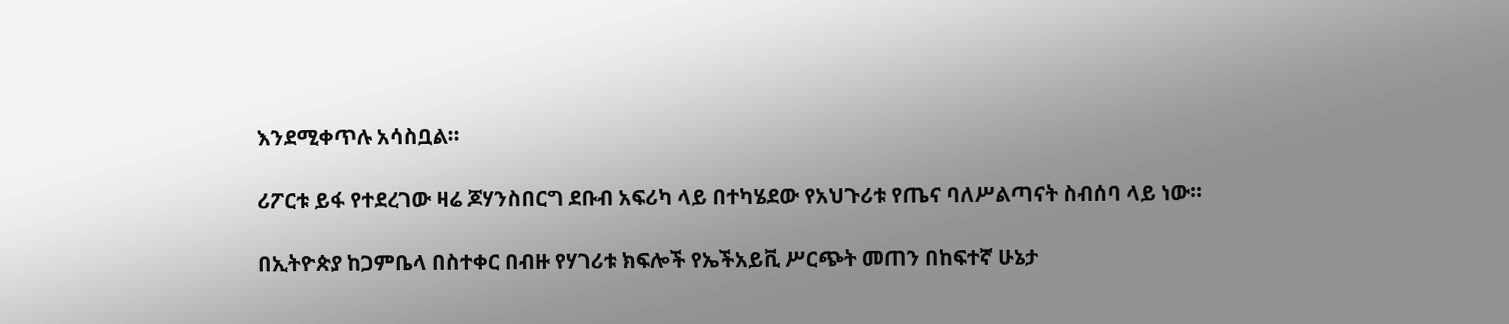እንደሚቀጥሉ አሳስቧል፡፡

ሪፖርቱ ይፋ የተደረገው ዛሬ ጆሃንስበርግ ደቡብ አፍሪካ ላይ በተካሄደው የአህጉሪቱ የጤና ባለሥልጣናት ስብሰባ ላይ ነው፡፡

በኢትዮጵያ ከጋምቤላ በስተቀር በብዙ የሃገሪቱ ክፍሎች የኤችአይቪ ሥርጭት መጠን በከፍተኛ ሁኔታ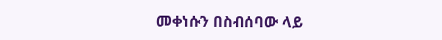መቀነሱን በስብሰባው ላይ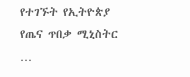የተገኙት የኢትዮጵያ የጤና ጥበቃ ሚኒስትር …